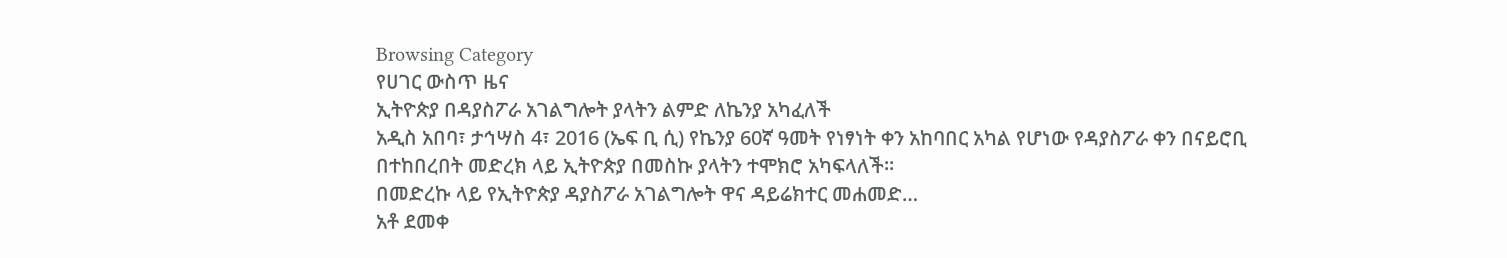Browsing Category
የሀገር ውስጥ ዜና
ኢትዮጵያ በዳያስፖራ አገልግሎት ያላትን ልምድ ለኬንያ አካፈለች
አዲስ አበባ፣ ታኅሣስ 4፣ 2016 (ኤፍ ቢ ሲ) የኬንያ 60ኛ ዓመት የነፃነት ቀን አከባበር አካል የሆነው የዳያስፖራ ቀን በናይሮቢ በተከበረበት መድረክ ላይ ኢትዮጵያ በመስኩ ያላትን ተሞክሮ አካፍላለች።
በመድረኩ ላይ የኢትዮጵያ ዳያስፖራ አገልግሎት ዋና ዳይሬክተር መሐመድ…
አቶ ደመቀ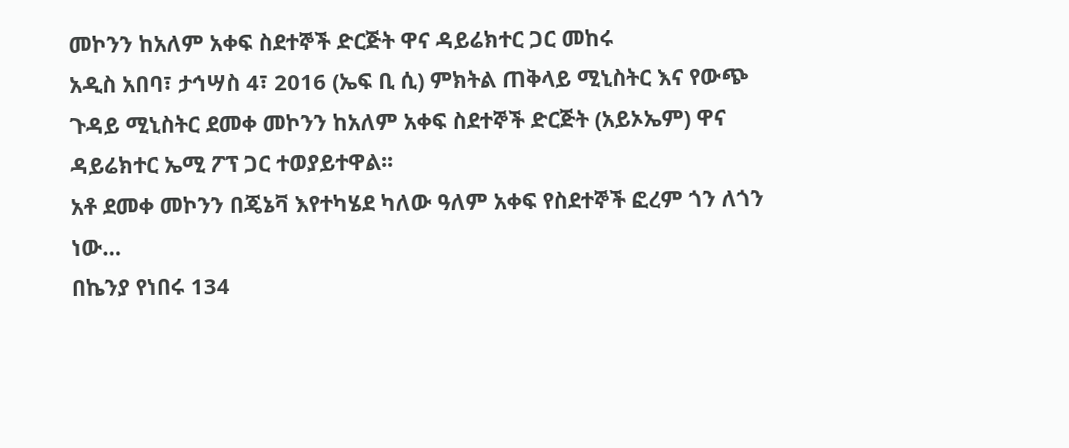መኮንን ከአለም አቀፍ ስደተኞች ድርጅት ዋና ዳይሬክተር ጋር መከሩ
አዲስ አበባ፣ ታኅሣስ 4፣ 2016 (ኤፍ ቢ ሲ) ምክትል ጠቅላይ ሚኒስትር እና የውጭ ጉዳይ ሚኒስትር ደመቀ መኮንን ከአለም አቀፍ ስደተኞች ድርጅት (አይኦኤም) ዋና ዳይሬክተር ኤሚ ፖፕ ጋር ተወያይተዋል፡፡
አቶ ደመቀ መኮንን በጄኔቫ እየተካሄደ ካለው ዓለም አቀፍ የስደተኞች ፎረም ጎን ለጎን ነው…
በኬንያ የነበሩ 134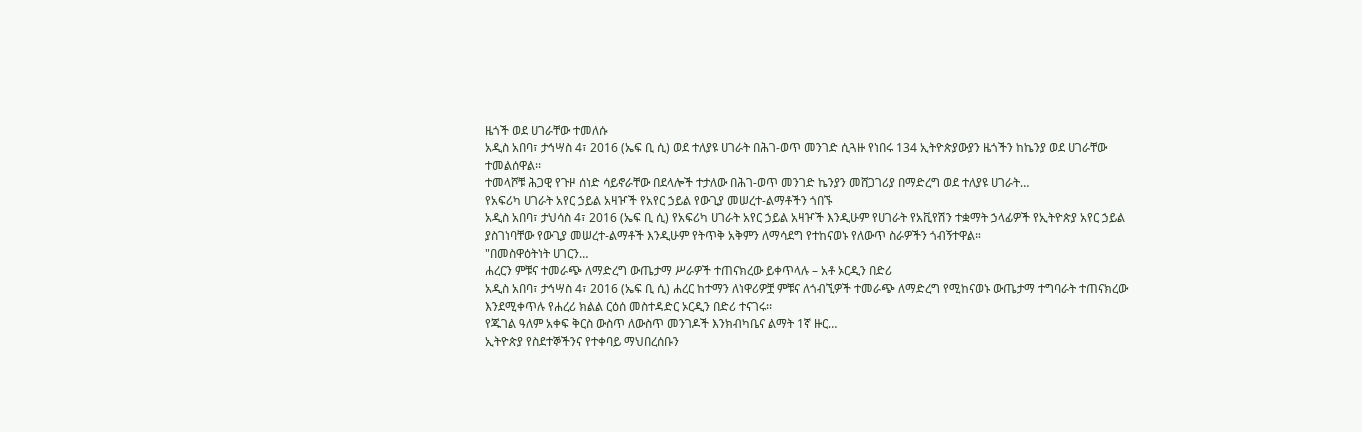ዜጎች ወደ ሀገራቸው ተመለሱ
አዲስ አበባ፣ ታኅሣስ 4፣ 2016 (ኤፍ ቢ ሲ) ወደ ተለያዩ ሀገራት በሕገ-ወጥ መንገድ ሲጓዙ የነበሩ 134 ኢትዮጵያውያን ዜጎችን ከኬንያ ወደ ሀገራቸው ተመልሰዋል፡፡
ተመላሾቹ ሕጋዊ የጉዞ ሰነድ ሳይኖራቸው በደላሎች ተታለው በሕገ-ወጥ መንገድ ኬንያን መሸጋገሪያ በማድረግ ወደ ተለያዩ ሀገራት…
የአፍሪካ ሀገራት አየር ኃይል አዛዦች የአየር ኃይል የውጊያ መሠረተ-ልማቶችን ጎበኙ
አዲስ አበባ፣ ታህሳስ 4፣ 2016 (ኤፍ ቢ ሲ) የአፍሪካ ሀገራት አየር ኃይል አዛዦች እንዲሁም የሀገራት የአቪየሽን ተቋማት ኃላፊዎች የኢትዮጵያ አየር ኃይል ያስገነባቸው የውጊያ መሠረተ-ልማቶች እንዲሁም የትጥቅ አቅምን ለማሳደግ የተከናወኑ የለውጥ ስራዎችን ጎብኝተዋል።
"በመስዋዕትነት ሀገርን…
ሐረርን ምቹና ተመራጭ ለማድረግ ውጤታማ ሥራዎች ተጠናክረው ይቀጥላሉ – አቶ ኦርዲን በድሪ
አዲስ አበባ፣ ታኅሣስ 4፣ 2016 (ኤፍ ቢ ሲ) ሐረር ከተማን ለነዋሪዎቿ ምቹና ለጎብኚዎች ተመራጭ ለማድረግ የሚከናወኑ ውጤታማ ተግባራት ተጠናክረው እንደሚቀጥሉ የሐረሪ ክልል ርዕሰ መስተዳድር ኦርዲን በድሪ ተናገሩ፡፡
የጁገል ዓለም አቀፍ ቅርስ ውስጥ ለውስጥ መንገዶች እንክብካቤና ልማት 1ኛ ዙር…
ኢትዮጵያ የስደተኞችንና የተቀባይ ማህበረሰቡን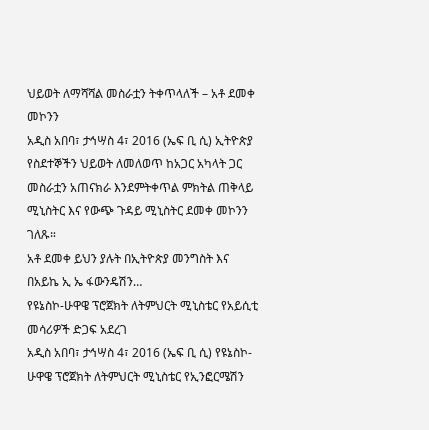ህይወት ለማሻሻል መስራቷን ትቀጥላለች – አቶ ደመቀ መኮንን
አዲስ አበባ፣ ታኅሣስ 4፣ 2016 (ኤፍ ቢ ሲ) ኢትዮጵያ የስደተኞችን ህይወት ለመለወጥ ከአጋር አካላት ጋር መስራቷን አጠናክራ እንደምትቀጥል ምክትል ጠቅላይ ሚኒስትር እና የውጭ ጉዳይ ሚኒስትር ደመቀ መኮንን ገለጹ።
አቶ ደመቀ ይህን ያሉት በኢትዮጵያ መንግስት እና በአይኬ ኢ ኤ ፋውንዴሽን…
የዩኔስኮ-ሁዋዌ ፕሮጀክት ለትምህርት ሚኒስቴር የአይሲቲ መሳሪዎች ድጋፍ አደረገ
አዲስ አበባ፣ ታኅሣስ 4፣ 2016 (ኤፍ ቢ ሲ) የዩኔስኮ-ሁዋዌ ፕሮጀክት ለትምህርት ሚኒስቴር የኢንፎርሜሽን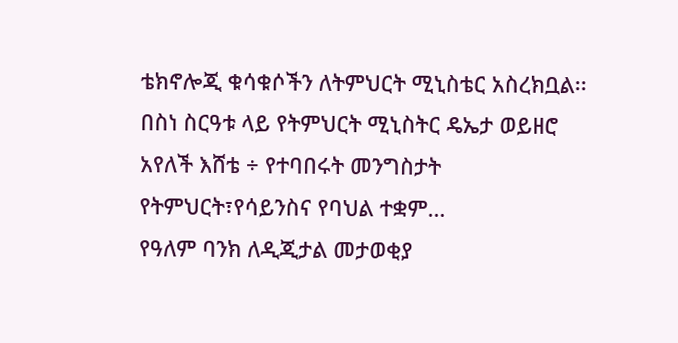ቴክኖሎጂ ቁሳቁሶችን ለትምህርት ሚኒስቴር አስረክቧል፡፡
በስነ ስርዓቱ ላይ የትምህርት ሚኒስትር ዴኤታ ወይዘሮ አየለች እሸቴ ÷ የተባበሩት መንግስታት የትምህርት፣የሳይንስና የባህል ተቋም…
የዓለም ባንክ ለዲጂታል መታወቂያ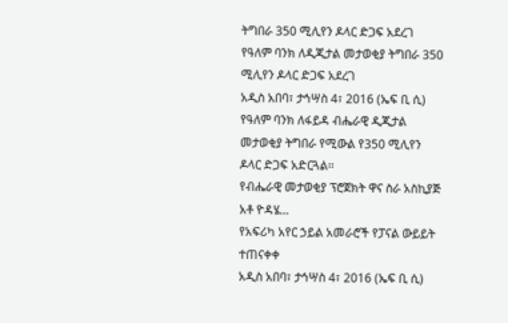ትግበራ 350 ሚሊየን ዶላር ድጋፍ አደረገ
የዓለም ባንክ ለዲጂታል መታወቂያ ትግበራ 350 ሚሊየን ዶላር ድጋፍ አደረገ
አዲስ አበባ፣ ታኅሣስ 4፣ 2016 (ኤፍ ቢ ሲ) የዓለም ባንክ ለፋይዳ ብሔራዊ ዲጂታል መታወቂያ ትግበራ የሚውል የ350 ሚሊየን ዶላር ድጋፍ አድርጓል፡፡
የብሔራዊ መታወቂያ ፕሮጀክት ዋና ስራ አስኪያጅ አቶ ዮዳሄ…
የአፍሪካ አየር ኃይል አመራሮች የፓናል ውይይት ተጠናቀቀ
አዲስ አበባ፣ ታኅሣስ 4፣ 2016 (ኤፍ ቢ ሲ)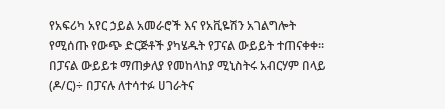የአፍሪካ አየር ኃይል አመራሮች እና የአቪዬሽን አገልግሎት የሚሰጡ የውጭ ድርጅቶች ያካሄዱት የፓናል ውይይት ተጠናቀቀ።
በፓናል ውይይቱ ማጠቃለያ የመከላከያ ሚኒስትሩ አብርሃም በላይ (ዶ/ር)÷ በፓናሉ ለተሳተፉ ሀገራትና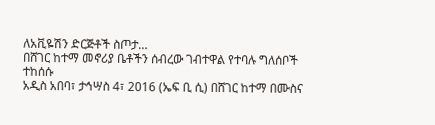ለአቪዬሽን ድርጅቶች ስጦታ…
በሸገር ከተማ መኖሪያ ቤቶችን ሰብረው ገብተዋል የተባሉ ግለሰቦች ተከሰሱ
አዲስ አበባ፣ ታኅሣስ 4፣ 2016 (ኤፍ ቢ ሲ) በሸገር ከተማ በሙስና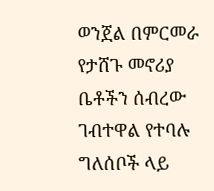ወንጀል በምርመራ የታሸጉ መኖሪያ ቤቶችን ሰብረው ገብተዋል የተባሉ ግለሰቦች ላይ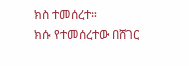ክስ ተመሰረተ።
ክሱ የተመሰረተው በሸገር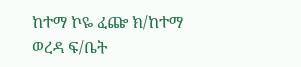ከተማ ኮዬ ፈጬ ክ/ከተማ ወረዳ ፍ/ቤት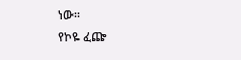ነው።
የኮዬ ፈጬ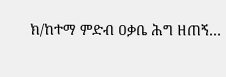ክ/ከተማ ምድብ ዐቃቤ ሕግ ዘጠኝ…